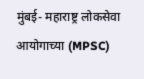मुंबई- महाराष्ट्र लोकसेवा आयोगाच्या (MPSC)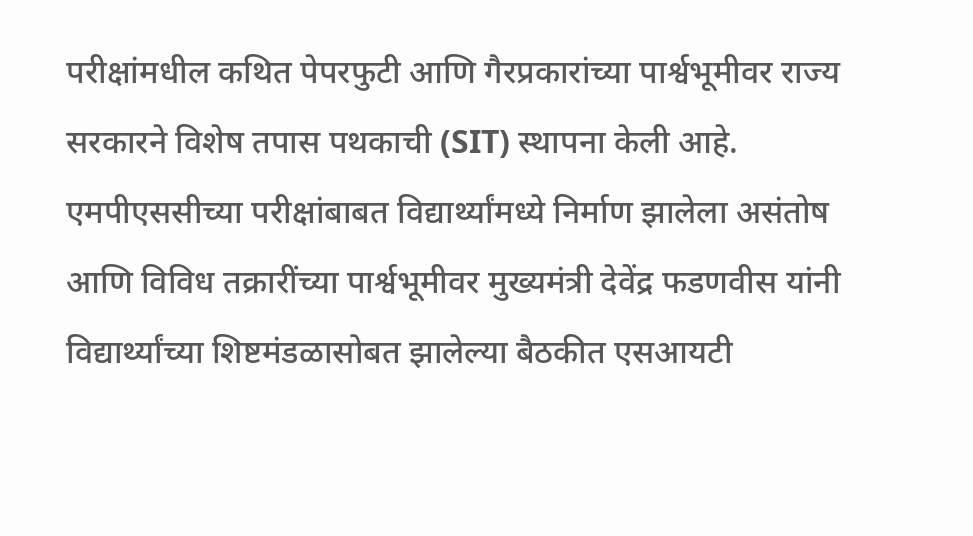परीक्षांमधील कथित पेपरफुटी आणि गैरप्रकारांच्या पार्श्वभूमीवर राज्य सरकारने विशेष तपास पथकाची (SIT) स्थापना केली आहे. एमपीएससीच्या परीक्षांबाबत विद्यार्थ्यांमध्ये निर्माण झालेला असंतोष आणि विविध तक्रारींच्या पार्श्वभूमीवर मुख्यमंत्री देवेंद्र फडणवीस यांनी विद्यार्थ्यांच्या शिष्टमंडळासोबत झालेल्या बैठकीत एसआयटी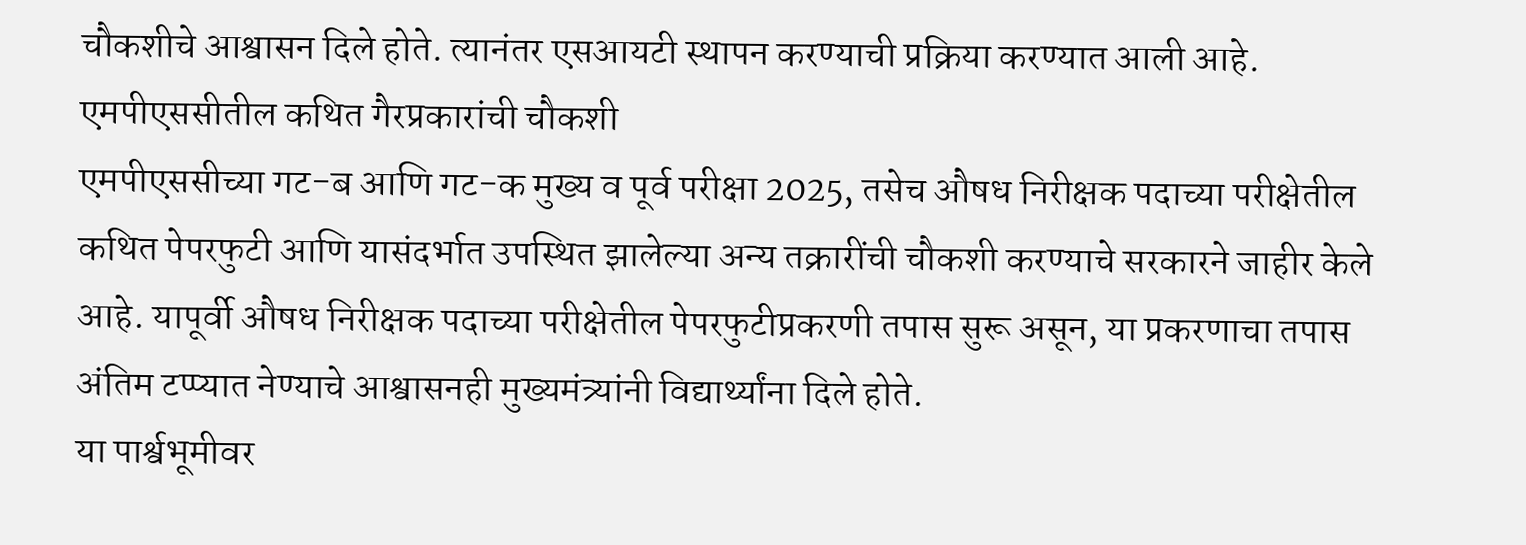चौकशीचे आश्वासन दिले होते. त्यानंतर एसआयटी स्थापन करण्याची प्रक्रिया करण्यात आली आहे.
एमपीएससीतील कथित गैरप्रकारांची चौकशी
एमपीएससीच्या गट-ब आणि गट-क मुख्य व पूर्व परीक्षा 2025, तसेच औषध निरीक्षक पदाच्या परीक्षेतील कथित पेपरफुटी आणि यासंदर्भात उपस्थित झालेल्या अन्य तक्रारींची चौकशी करण्याचे सरकारने जाहीर केले आहे. यापूर्वी औषध निरीक्षक पदाच्या परीक्षेतील पेपरफुटीप्रकरणी तपास सुरू असून, या प्रकरणाचा तपास अंतिम टप्प्यात नेण्याचे आश्वासनही मुख्यमंत्र्यांनी विद्यार्थ्यांना दिले होते.
या पार्श्वभूमीवर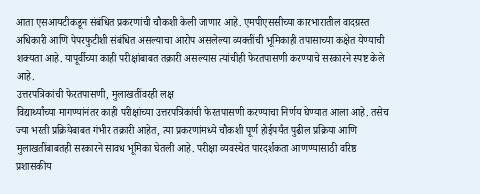आता एसआयटीकडून संबंधित प्रकरणांची चौकशी केली जाणार आहे. एमपीएससीच्या कारभारातील वादग्रस्त अधिकारी आणि पेपरफुटीशी संबंधित असल्याचा आरोप असलेल्या व्यक्तींची भूमिकाही तपासाच्या कक्षेत येण्याची शक्यता आहे. यापूर्वीच्या काही परीक्षांबाबत तक्रारी असल्यास त्यांचीही फेरतपासणी करण्याचे सरकारने स्पष्ट केले आहे.
उत्तरपत्रिकांची फेरतपासणी, मुलाखतींवरही लक्ष
विद्यार्थ्यांच्या मागण्यांनंतर काही परीक्षांच्या उत्तरपत्रिकांची फेरतपासणी करण्याचा निर्णय घेण्यात आला आहे. तसेच ज्या भरती प्रक्रियेबाबत गंभीर तक्रारी आहेत, त्या प्रकरणांमध्ये चौकशी पूर्ण होईपर्यंत पुढील प्रक्रिया आणि मुलाखतींबाबतही सरकारने सावध भूमिका घेतली आहे. परीक्षा व्यवस्थेत पारदर्शकता आणण्यासाठी वरिष्ठ प्रशासकीय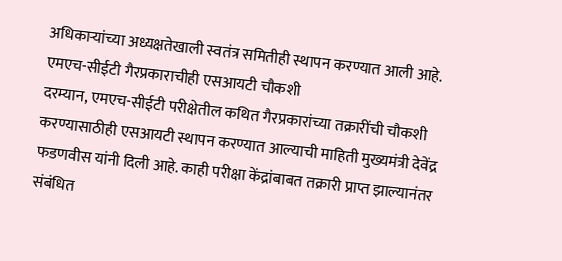अधिकाऱ्यांच्या अध्यक्षतेखाली स्वतंत्र समितीही स्थापन करण्यात आली आहे.
एमएच-सीईटी गैरप्रकाराचीही एसआयटी चौकशी
दरम्यान, एमएच-सीईटी परीक्षेतील कथित गैरप्रकारांच्या तक्रारींची चौकशी करण्यासाठीही एसआयटी स्थापन करण्यात आल्याची माहिती मुख्यमंत्री देवेंद्र फडणवीस यांनी दिली आहे. काही परीक्षा केंद्रांबाबत तक्रारी प्राप्त झाल्यानंतर संबंधित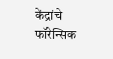केंद्रांचे फॉरेन्सिक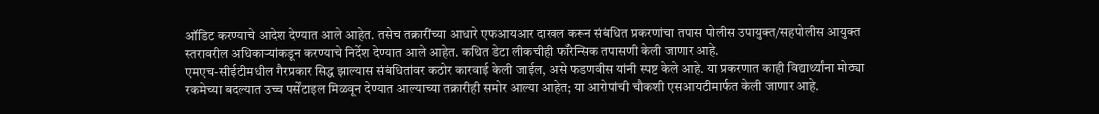ऑडिट करण्याचे आदेश देण्यात आले आहेत. तसेच तक्रारींच्या आधारे एफआयआर दाखल करून संबंधित प्रकरणांचा तपास पोलीस उपायुक्त/सहपोलीस आयुक्त स्तरावरील अधिकाऱ्यांकडून करण्याचे निर्देश देण्यात आले आहेत. कथित डेटा लीकचीही फॉरेन्सिक तपासणी केली जाणार आहे.
एमएच-सीईटीमधील गैरप्रकार सिद्ध झाल्यास संबंधितांवर कठोर कारवाई केली जाईल, असे फडणवीस यांनी स्पष्ट केले आहे. या प्रकरणात काही विद्यार्थ्यांना मोठ्या रकमेच्या बदल्यात उच्च पर्सेंटाइल मिळवून देण्यात आल्याच्या तक्रारीही समोर आल्या आहेत; या आरोपांची चौकशी एसआयटीमार्फत केली जाणार आहे.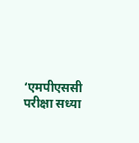‘एमपीएससी परीक्षा सध्या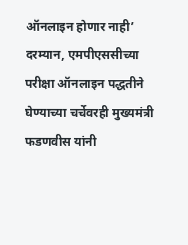ऑनलाइन होणार नाही’
दरम्यान, एमपीएससीच्या परीक्षा ऑनलाइन पद्धतीने घेण्याच्या चर्चेवरही मुख्यमंत्री फडणवीस यांनी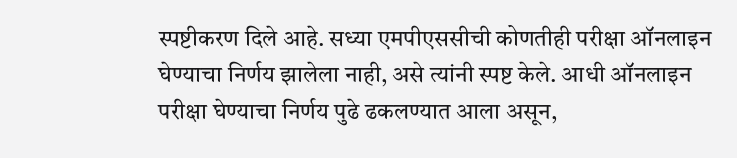स्पष्टीकरण दिले आहे. सध्या एमपीएससीची कोणतीही परीक्षा ऑनलाइन घेण्याचा निर्णय झालेला नाही, असे त्यांनी स्पष्ट केले. आधी ऑनलाइन परीक्षा घेण्याचा निर्णय पुढे ढकलण्यात आला असून,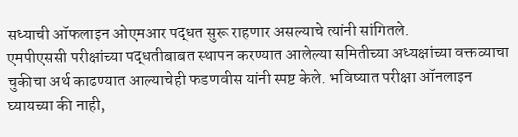सध्याची ऑफलाइन ओएमआर पद्धत सुरू राहणार असल्याचे त्यांनी सांगितले.
एमपीएससी परीक्षांच्या पद्धतीबाबत स्थापन करण्यात आलेल्या समितीच्या अध्यक्षांच्या वक्तव्याचा चुकीचा अर्थ काढण्यात आल्याचेही फडणवीस यांनी स्पष्ट केले. भविष्यात परीक्षा ऑनलाइन घ्यायच्या की नाही,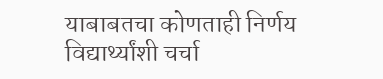याबाबतचा कोणताही निर्णय विद्यार्थ्यांशी चर्चा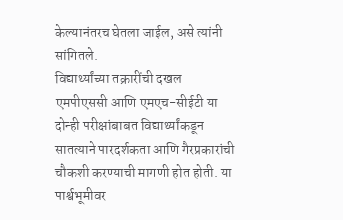केल्यानंतरच घेतला जाईल, असे त्यांनी सांगितले.
विद्यार्थ्यांच्या तक्रारींची दखल
एमपीएससी आणि एमएच-सीईटी या दोन्ही परीक्षांबाबत विद्यार्थ्यांकडून सातत्याने पारदर्शकता आणि गैरप्रकारांची चौकशी करण्याची मागणी होत होती. या पार्श्वभूमीवर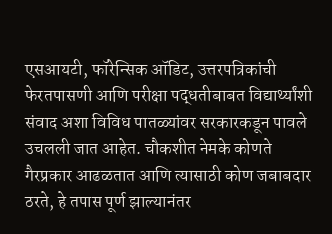एसआयटी, फॉरेन्सिक ऑडिट, उत्तरपत्रिकांची फेरतपासणी आणि परीक्षा पद्धतीबाबत विद्यार्थ्यांशी संवाद अशा विविध पातळ्यांवर सरकारकडून पावले उचलली जात आहेत. चौकशीत नेमके कोणते गैरप्रकार आढळतात आणि त्यासाठी कोण जबाबदार ठरते, हे तपास पूर्ण झाल्यानंतर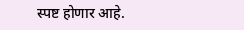स्पष्ट होणार आहे.